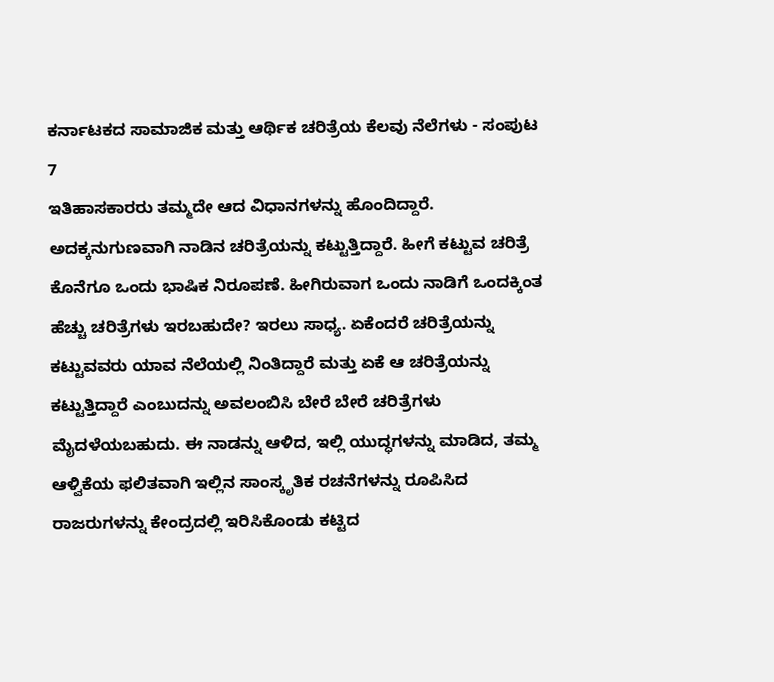ಕರ್ನಾಟಕದ ಸಾಮಾಜಿಕ ಮತ್ತು ಆರ್ಥಿಕ ಚರಿತ್ರೆಯ ಕೆಲವು ನೆಲೆಗಳು - ಸಂಪುಟ 7
ಇತಿಹಾಸಕಾರರು ತಮ್ಮದೇ ಆದ ವಿಧಾನಗಳನ್ನು ಹೊಂದಿದ್ದಾರೆ. ಅದಕ್ಕನುಗುಣವಾಗಿ ನಾಡಿನ ಚರಿತ್ರೆಯನ್ನು ಕಟ್ಟುತ್ತಿದ್ದಾರೆ. ಹೀಗೆ ಕಟ್ಟುವ ಚರಿತ್ರೆ ಕೊನೆಗೂ ಒಂದು ಭಾಷಿಕ ನಿರೂಪಣೆ. ಹೀಗಿರುವಾಗ ಒಂದು ನಾಡಿಗೆ ಒಂದಕ್ಕಿಂತ ಹೆಚ್ಚು ಚರಿತ್ರೆಗಳು ಇರಬಹುದೇ? ಇರಲು ಸಾಧ್ಯ. ಏಕೆಂದರೆ ಚರಿತ್ರೆಯನ್ನು ಕಟ್ಟುವವರು ಯಾವ ನೆಲೆಯಲ್ಲಿ ನಿಂತಿದ್ದಾರೆ ಮತ್ತು ಏಕೆ ಆ ಚರಿತ್ರೆಯನ್ನು ಕಟ್ಟುತ್ತಿದ್ದಾರೆ ಎಂಬುದನ್ನು ಅವಲಂಬಿಸಿ ಬೇರೆ ಬೇರೆ ಚರಿತ್ರೆಗಳು ಮೈದಳೆಯಬಹುದು. ಈ ನಾಡನ್ನು ಆಳಿದ, ಇಲ್ಲಿ ಯುದ್ಧಗಳನ್ನು ಮಾಡಿದ, ತಮ್ಮ ಆಳ್ವಿಕೆಯ ಫಲಿತವಾಗಿ ಇಲ್ಲಿನ ಸಾಂಸ್ಕೃತಿಕ ರಚನೆಗಳನ್ನು ರೂಪಿಸಿದ ರಾಜರುಗಳನ್ನು ಕೇಂದ್ರದಲ್ಲಿ ಇರಿಸಿಕೊಂಡು ಕಟ್ಟಿದ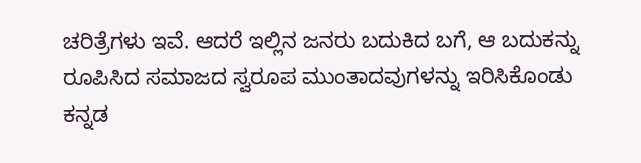ಚರಿತ್ರೆಗಳು ಇವೆ. ಆದರೆ ಇಲ್ಲಿನ ಜನರು ಬದುಕಿದ ಬಗೆ, ಆ ಬದುಕನ್ನು ರೂಪಿಸಿದ ಸಮಾಜದ ಸ್ವರೂಪ ಮುಂತಾದವುಗಳನ್ನು ಇರಿಸಿಕೊಂಡು ಕನ್ನಡ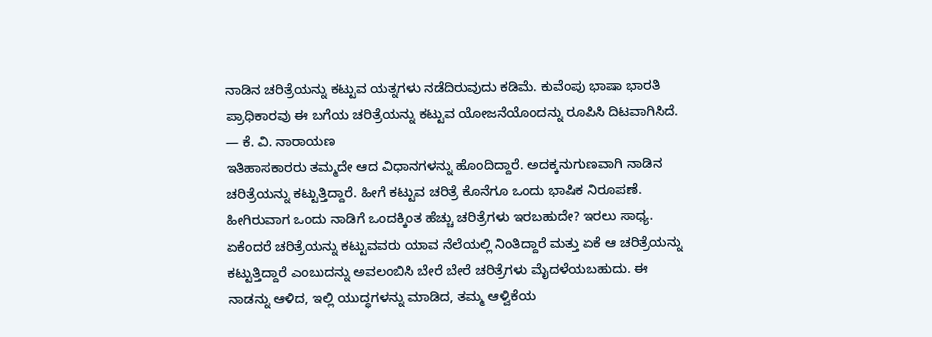ನಾಡಿನ ಚರಿತ್ರೆಯನ್ನು ಕಟ್ಟುವ ಯತ್ನಗಳು ನಡೆದಿರುವುದು ಕಡಿಮೆ. ಕುವೆಂಪು ಭಾಷಾ ಭಾರತಿ ಪ್ರಾಧಿಕಾರವು ಈ ಬಗೆಯ ಚರಿತ್ರೆಯನ್ನು ಕಟ್ಟುವ ಯೋಜನೆಯೊಂದನ್ನು ರೂಪಿಸಿ ದಿಟವಾಗಿಸಿದೆ.
— ಕೆ. ವಿ. ನಾರಾಯಣ
ಇತಿಹಾಸಕಾರರು ತಮ್ಮದೇ ಆದ ವಿಧಾನಗಳನ್ನು ಹೊಂದಿದ್ದಾರೆ. ಅದಕ್ಕನುಗುಣವಾಗಿ ನಾಡಿನ ಚರಿತ್ರೆಯನ್ನು ಕಟ್ಟುತ್ತಿದ್ದಾರೆ. ಹೀಗೆ ಕಟ್ಟುವ ಚರಿತ್ರೆ ಕೊನೆಗೂ ಒಂದು ಭಾಷಿಕ ನಿರೂಪಣೆ. ಹೀಗಿರುವಾಗ ಒಂದು ನಾಡಿಗೆ ಒಂದಕ್ಕಿಂತ ಹೆಚ್ಚು ಚರಿತ್ರೆಗಳು ಇರಬಹುದೇ? ಇರಲು ಸಾಧ್ಯ. ಏಕೆಂದರೆ ಚರಿತ್ರೆಯನ್ನು ಕಟ್ಟುವವರು ಯಾವ ನೆಲೆಯಲ್ಲಿ ನಿಂತಿದ್ದಾರೆ ಮತ್ತು ಏಕೆ ಆ ಚರಿತ್ರೆಯನ್ನು ಕಟ್ಟುತ್ತಿದ್ದಾರೆ ಎಂಬುದನ್ನು ಅವಲಂಬಿಸಿ ಬೇರೆ ಬೇರೆ ಚರಿತ್ರೆಗಳು ಮೈದಳೆಯಬಹುದು. ಈ ನಾಡನ್ನು ಆಳಿದ, ಇಲ್ಲಿ ಯುದ್ಧಗಳನ್ನು ಮಾಡಿದ, ತಮ್ಮ ಆಳ್ವಿಕೆಯ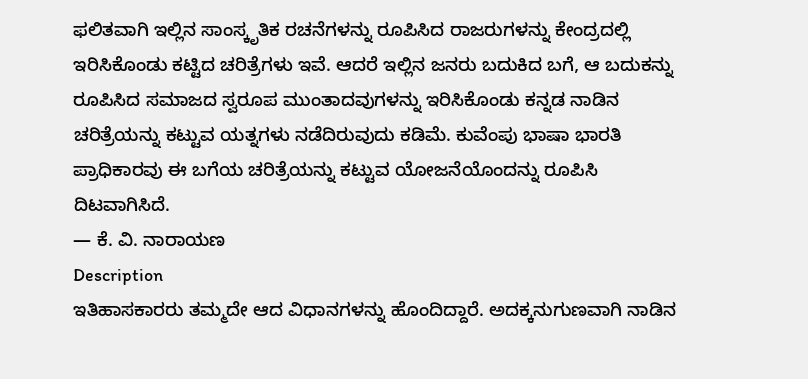ಫಲಿತವಾಗಿ ಇಲ್ಲಿನ ಸಾಂಸ್ಕೃತಿಕ ರಚನೆಗಳನ್ನು ರೂಪಿಸಿದ ರಾಜರುಗಳನ್ನು ಕೇಂದ್ರದಲ್ಲಿ ಇರಿಸಿಕೊಂಡು ಕಟ್ಟಿದ ಚರಿತ್ರೆಗಳು ಇವೆ. ಆದರೆ ಇಲ್ಲಿನ ಜನರು ಬದುಕಿದ ಬಗೆ, ಆ ಬದುಕನ್ನು ರೂಪಿಸಿದ ಸಮಾಜದ ಸ್ವರೂಪ ಮುಂತಾದವುಗಳನ್ನು ಇರಿಸಿಕೊಂಡು ಕನ್ನಡ ನಾಡಿನ ಚರಿತ್ರೆಯನ್ನು ಕಟ್ಟುವ ಯತ್ನಗಳು ನಡೆದಿರುವುದು ಕಡಿಮೆ. ಕುವೆಂಪು ಭಾಷಾ ಭಾರತಿ ಪ್ರಾಧಿಕಾರವು ಈ ಬಗೆಯ ಚರಿತ್ರೆಯನ್ನು ಕಟ್ಟುವ ಯೋಜನೆಯೊಂದನ್ನು ರೂಪಿಸಿ ದಿಟವಾಗಿಸಿದೆ.
— ಕೆ. ವಿ. ನಾರಾಯಣ
Description
ಇತಿಹಾಸಕಾರರು ತಮ್ಮದೇ ಆದ ವಿಧಾನಗಳನ್ನು ಹೊಂದಿದ್ದಾರೆ. ಅದಕ್ಕನುಗುಣವಾಗಿ ನಾಡಿನ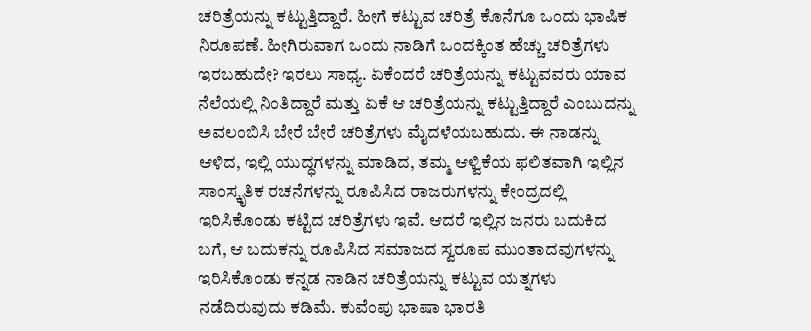ಚರಿತ್ರೆಯನ್ನು ಕಟ್ಟುತ್ತಿದ್ದಾರೆ. ಹೀಗೆ ಕಟ್ಟುವ ಚರಿತ್ರೆ ಕೊನೆಗೂ ಒಂದು ಭಾಷಿಕ ನಿರೂಪಣೆ. ಹೀಗಿರುವಾಗ ಒಂದು ನಾಡಿಗೆ ಒಂದಕ್ಕಿಂತ ಹೆಚ್ಚು ಚರಿತ್ರೆಗಳು ಇರಬಹುದೇ? ಇರಲು ಸಾಧ್ಯ. ಏಕೆಂದರೆ ಚರಿತ್ರೆಯನ್ನು ಕಟ್ಟುವವರು ಯಾವ ನೆಲೆಯಲ್ಲಿ ನಿಂತಿದ್ದಾರೆ ಮತ್ತು ಏಕೆ ಆ ಚರಿತ್ರೆಯನ್ನು ಕಟ್ಟುತ್ತಿದ್ದಾರೆ ಎಂಬುದನ್ನು ಅವಲಂಬಿಸಿ ಬೇರೆ ಬೇರೆ ಚರಿತ್ರೆಗಳು ಮೈದಳೆಯಬಹುದು. ಈ ನಾಡನ್ನು ಆಳಿದ, ಇಲ್ಲಿ ಯುದ್ಧಗಳನ್ನು ಮಾಡಿದ, ತಮ್ಮ ಆಳ್ವಿಕೆಯ ಫಲಿತವಾಗಿ ಇಲ್ಲಿನ ಸಾಂಸ್ಕೃತಿಕ ರಚನೆಗಳನ್ನು ರೂಪಿಸಿದ ರಾಜರುಗಳನ್ನು ಕೇಂದ್ರದಲ್ಲಿ ಇರಿಸಿಕೊಂಡು ಕಟ್ಟಿದ ಚರಿತ್ರೆಗಳು ಇವೆ. ಆದರೆ ಇಲ್ಲಿನ ಜನರು ಬದುಕಿದ ಬಗೆ, ಆ ಬದುಕನ್ನು ರೂಪಿಸಿದ ಸಮಾಜದ ಸ್ವರೂಪ ಮುಂತಾದವುಗಳನ್ನು ಇರಿಸಿಕೊಂಡು ಕನ್ನಡ ನಾಡಿನ ಚರಿತ್ರೆಯನ್ನು ಕಟ್ಟುವ ಯತ್ನಗಳು ನಡೆದಿರುವುದು ಕಡಿಮೆ. ಕುವೆಂಪು ಭಾಷಾ ಭಾರತಿ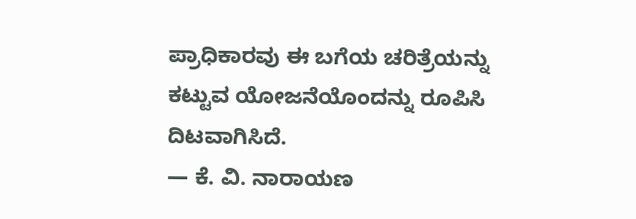ಪ್ರಾಧಿಕಾರವು ಈ ಬಗೆಯ ಚರಿತ್ರೆಯನ್ನು ಕಟ್ಟುವ ಯೋಜನೆಯೊಂದನ್ನು ರೂಪಿಸಿ ದಿಟವಾಗಿಸಿದೆ.
— ಕೆ. ವಿ. ನಾರಾಯಣ